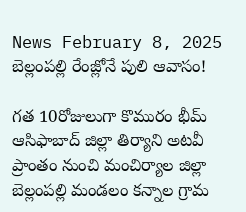News February 8, 2025
బెల్లంపల్లి రేంజ్లోనే పులి ఆవాసం!

గత 10రోజులుగా కొమురం భీమ్ ఆసిఫాబాద్ జిల్లా తిర్యాని అటవీ ప్రాంతం నుంచి మంచిర్యాల జిల్లా బెల్లంపల్లి మండలం కన్నాల గ్రామ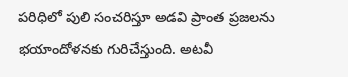పరిధిలో పులి సంచరిస్తూ అడవి ప్రాంత ప్రజలను భయాందోళనకు గురిచేస్తుంది. అటవీ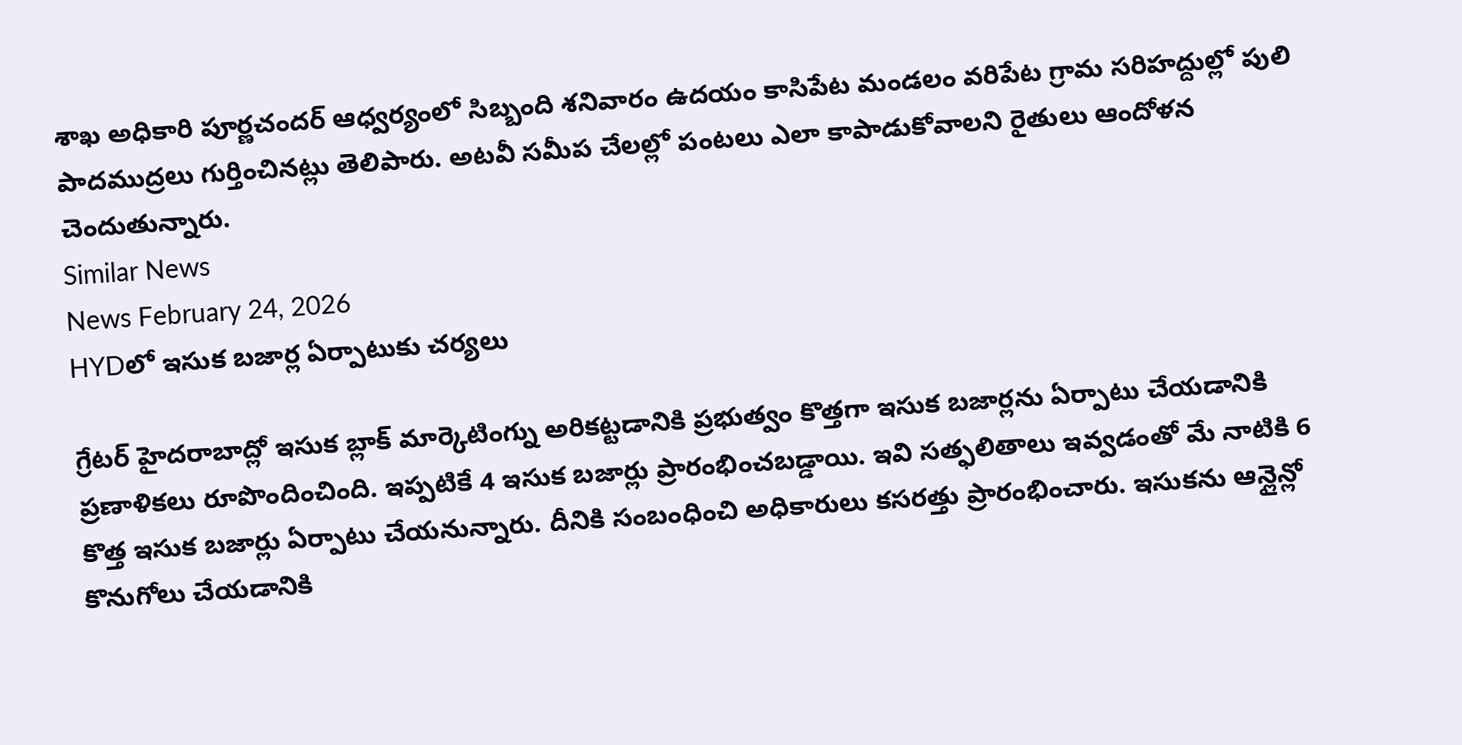శాఖ అధికారి పూర్ణచందర్ ఆధ్వర్యంలో సిబ్బంది శనివారం ఉదయం కాసిపేట మండలం వరిపేట గ్రామ సరిహద్దుల్లో పులి పాదముద్రలు గుర్తించినట్లు తెలిపారు. అటవీ సమీప చేలల్లో పంటలు ఎలా కాపాడుకోవాలని రైతులు ఆందోళన చెందుతున్నారు.
Similar News
News February 24, 2026
HYDలో ఇసుక బజార్ల ఏర్పాటుకు చర్యలు

గ్రేటర్ హైదరాబాద్లో ఇసుక బ్లాక్ మార్కెటింగ్ను అరికట్టడానికి ప్రభుత్వం కొత్తగా ఇసుక బజార్లను ఏర్పాటు చేయడానికి ప్రణాళికలు రూపొందించింది. ఇప్పటికే 4 ఇసుక బజార్లు ప్రారంభించబడ్డాయి. ఇవి సత్ఫలితాలు ఇవ్వడంతో మే నాటికి 6 కొత్త ఇసుక బజార్లు ఏర్పాటు చేయనున్నారు. దీనికి సంబంధించి అధికారులు కసరత్తు ప్రారంభించారు. ఇసుకను ఆన్లైన్లో కొనుగోలు చేయడానికి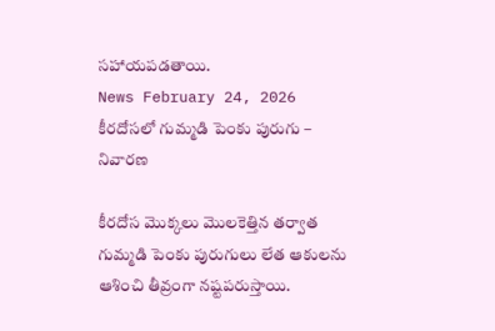సహాయపడతాయి.
News February 24, 2026
కీరదోసలో గుమ్మడి పెంకు పురుగు – నివారణ

కీరదోస మొక్కలు మొలకెత్తిన తర్వాత గుమ్మడి పెంకు పురుగులు లేత ఆకులను ఆశించి తీవ్రంగా నష్టపరుస్తాయి.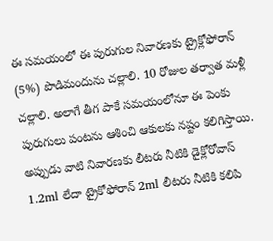ఈ సమయంలో ఈ పురుగుల నివారణకు ట్రైక్లోఫోరాన్ (5%) పొడిమందును చల్లాలి. 10 రోజుల తర్వాత మళ్లీ చల్లాలి. అలాగే తీగ పాకే సమయంలోనూ ఈ పెంకు పురుగులు పంటను ఆశించి ఆకులకు నష్టం కలిగిస్తాయి. అప్పుడు వాటి నివారణకు లీటరు నీటికి డైక్లోరోవాస్ 1.2ml లేదా ట్రైకోఫోరాన్ 2ml లీటరు నీటికి కలిపి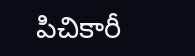పిచికారీ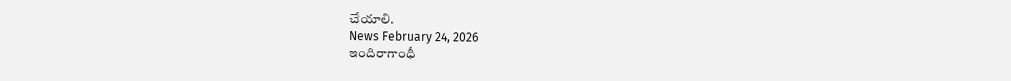చేయాలి.
News February 24, 2026
ఇందిరాగాంధీ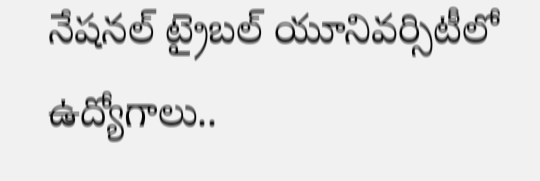నేషనల్ ట్రైబల్ యూనివర్సిటీలో ఉద్యోగాలు..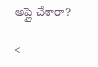అప్లై చేశారా?

<